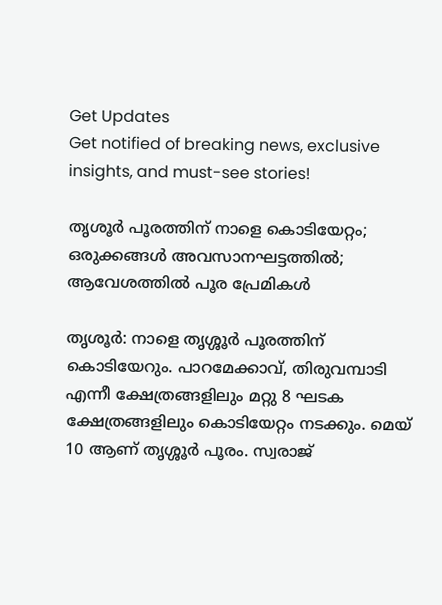Get Updates
Get notified of breaking news, exclusive insights, and must-see stories!

തൃശൂർ പൂരത്തിന് നാളെ കൊടിയേറ്റം; ഒരുക്കങ്ങൾ അവസാനഘട്ടത്തിൽ; ആവേശത്തിൽ പൂര പ്രേമികൾ

തൃശൂർ: നാളെ തൃശ്ശൂർ പൂരത്തിന് കൊടിയേറും. പാറമേക്കാവ്, തിരുവമ്പാടി എന്നീ ക്ഷേത്രങ്ങളിലും മറ്റു 8 ഘടക ക്ഷേത്രങ്ങളിലും കൊടിയേറ്റം നടക്കും. മെയ് 10 ആണ് തൃശ്ശൂർ പൂരം. സ്വരാജ്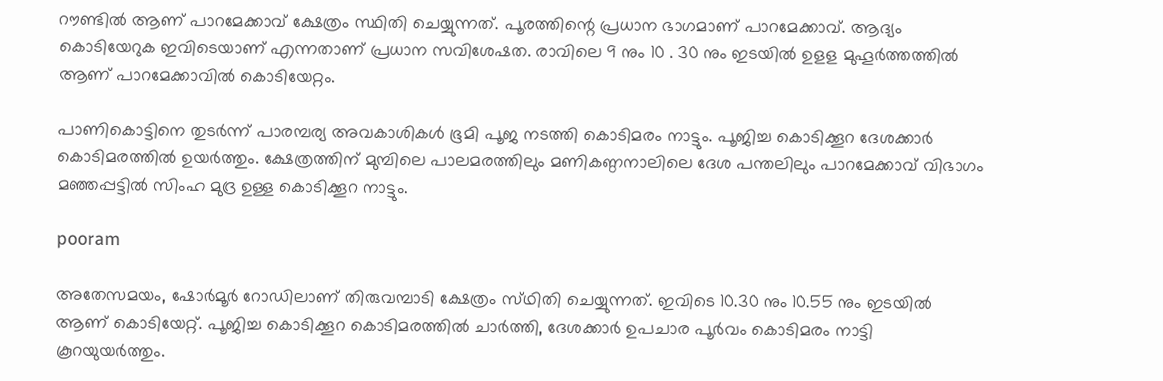റൗണ്ടിൽ ആണ് പാറമേക്കാവ് ക്ഷേത്രം സ്ഥിതി ചെയ്യുന്നത്. പൂരത്തിന്റെ പ്രധാന ഭാഗമാണ് പാറമേക്കാവ്. ആദ്യം കൊടിയേറുക ഇവിടെയാണ് എന്നതാണ് പ്രധാന സവിശേഷത. രാവിലെ 9 നും 10 . 30 നും ഇടയിൽ ഉളള മുഹൂർത്തത്തിൽ ആണ് പാറമേക്കാവിൽ കൊടിയേറ്റം.

പാണികൊട്ടിനെ തുടർന്ന് പാരമ്പര്യ അവകാശികൾ ഭൂമി പൂജ നടത്തി കൊടിമരം നാട്ടും. പൂജിച്ച കൊടിക്കൂറ ദേശക്കാര്‍ കൊടിമരത്തിൽ ഉയര്‍ത്തും. ക്ഷേത്രത്തിന് മുമ്പിലെ പാലമരത്തിലും മണികണ്ഠനാലിലെ ദേശ പന്തലിലും പാറമേക്കാവ് വിഭാഗം മഞ്ഞപ്പട്ടില്‍ സിംഹ മുദ്ര ഉള്ള കൊടിക്കൂറ നാട്ടും.

pooram

അതേസമയം, ഷോർമൂർ റോഡിലാണ് തിരുവമ്പാടി ക്ഷേത്രം സ്‌ഥിതി ചെയ്യുന്നത്. ഇവിടെ 10.30 നും 10.55 നും ഇടയിൽ ആണ് കൊടിയേറ്റ്. പൂജിച്ച കൊടിക്കൂറ കൊടിമരത്തില്‍ ചാര്‍ത്തി, ദേശക്കാര്‍ ഉപചാര പൂര്‍വം കൊടിമരം നാട്ടി കൂറയുയര്‍ത്തും.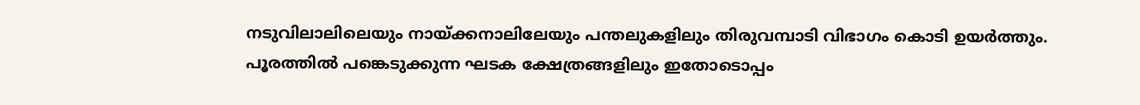നടുവിലാലിലെയും നായ്ക്കനാലിലേയും പന്തലുകളിലും തിരുവമ്പാടി വിഭാഗം കൊടി ഉയര്‍ത്തും. പൂരത്തിൽ പങ്കെടുക്കുന്ന ഘടക ക്ഷേത്രങ്ങളിലും ഇതോടൊപ്പം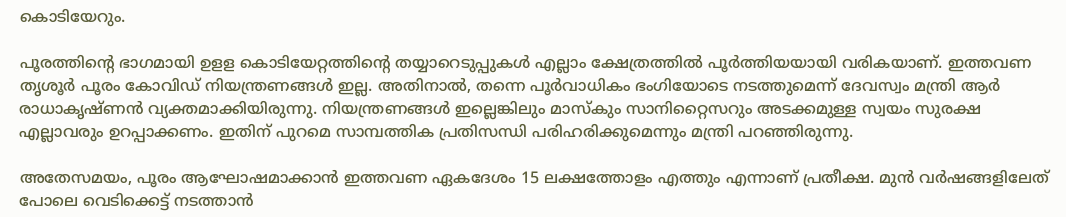കൊടിയേറും.

പൂരത്തിന്റെ ഭാഗമായി ഉളള കൊടിയേറ്റത്തിന്റെ തയ്യാറെടുപ്പുകൾ എല്ലാം ക്ഷേത്രത്തിൽ പൂർത്തിയയായി വരികയാണ്. ഇത്തവണ തൃശൂർ പൂരം കോവിഡ് നിയന്ത്രണങ്ങൾ ഇല്ല. അതിനാൽ, തന്നെ പൂർവാധികം ഭംഗിയോടെ നടത്തുമെന്ന് ദേവസ്വം മന്ത്രി ആർ രാധാകൃഷ്‌ണൻ വ്യക്തമാക്കിയിരുന്നു. നിയന്ത്രണങ്ങള്‍ ഇല്ലെങ്കിലും മാസ്‌കും സാനിറ്റൈസറും അടക്കമുള്ള സ്വയം സുരക്ഷ എല്ലാവരും ഉറപ്പാക്കണം. ഇതിന് പുറമെ സാമ്പത്തിക പ്രതിസന്ധി പരിഹരിക്കുമെന്നും മന്ത്രി പറഞ്ഞിരുന്നു.

അതേസമയം, പൂരം ആഘോഷമാക്കാൻ ഇത്തവണ ഏകദേശം 15 ലക്ഷത്തോളം എത്തും എന്നാണ് പ്രതീക്ഷ. മുൻ വർഷങ്ങളിലേത് പോലെ വെടിക്കെട്ട് നടത്താൻ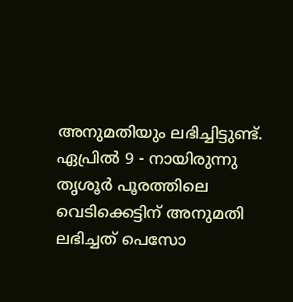അനുമതിയും ലഭിച്ചിട്ടുണ്ട്. ഏപ്രിൽ 9 - നായിരുന്നു തൃശൂർ പൂരത്തിലെ വെടിക്കെട്ടിന് അനുമതി ലഭിച്ചത് പെസോ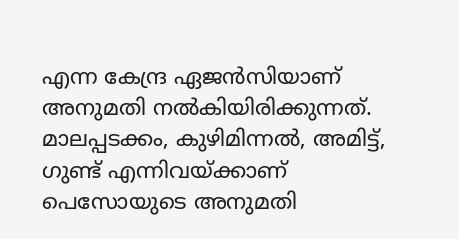എന്ന കേന്ദ്ര ഏജൻസിയാണ് അനുമതി നൽകിയിരിക്കുന്നത്. മാലപ്പടക്കം, കുഴിമിന്നൽ, അമിട്ട്, ഗുണ്ട് എന്നിവയ്ക്കാണ് പെസോയുടെ അനുമതി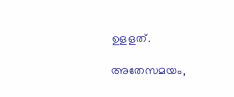ഉളളത്.

അതേസമയം,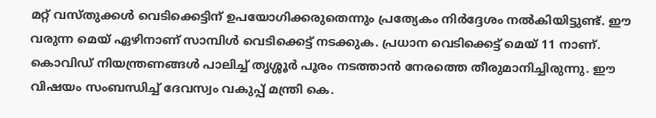മറ്റ് വസ്തുക്കൾ വെടിക്കെട്ടിന് ഉപയോഗിക്കരുതെന്നും പ്രത്യേകം നിർദ്ദേശം നൽകിയിട്ടുണ്ട്. ഈ വരുന്ന മെയ് ഏഴിനാണ് സാമ്പിൾ വെടിക്കെട്ട് നടക്കുക. പ്രധാന വെടിക്കെട്ട് മെയ് 11 നാണ്. കൊവിഡ് നിയന്ത്രണങ്ങൾ പാലിച്ച് തൃശ്ശൂർ പൂരം നടത്താൻ നേരത്തെ തീരുമാനിച്ചിരുന്നു. ഈ വിഷയം സംബന്ധിച്ച് ദേവസ്വം വകുപ്പ് മന്ത്രി കെ.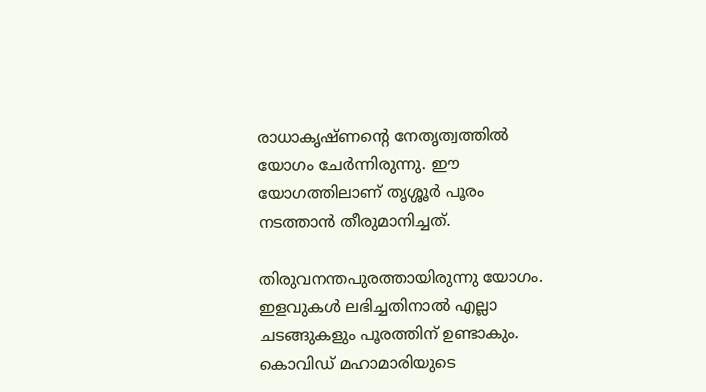രാധാകൃഷ്ണന്റെ നേതൃത്വത്തിൽ യോഗം ചേർന്നിരുന്നു. ഈ യോഗത്തിലാണ് തൃശ്ശൂർ പൂരം നടത്താൻ തീരുമാനിച്ചത്.

തിരുവനന്തപുരത്തായിരുന്നു യോഗം. ഇളവുകൾ ലഭിച്ചതിനാൽ എല്ലാ ചടങ്ങുകളും പൂരത്തിന് ഉണ്ടാകും. കൊവിഡ് മഹാമാരിയുടെ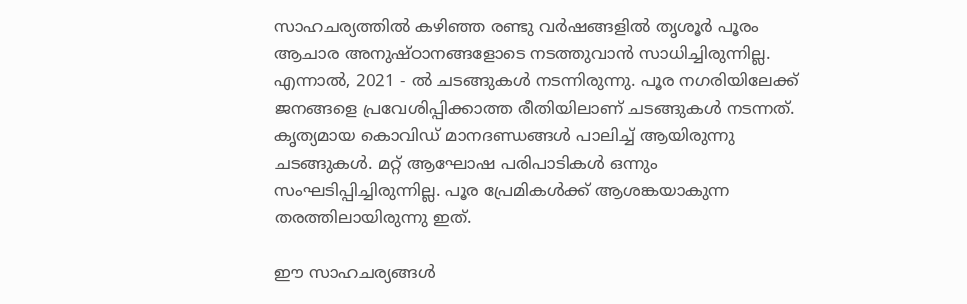സാഹചര്യത്തിൽ കഴിഞ്ഞ രണ്ടു വർഷങ്ങളിൽ തൃശൂർ പൂരം ആചാര അനുഷ്ഠാനങ്ങളോടെ നടത്തുവാൻ സാധിച്ചിരുന്നില്ല. എന്നാൽ, 2021 - ൽ ചടങ്ങുകൾ നടന്നിരുന്നു. പൂര നഗരിയിലേക്ക് ജനങ്ങളെ പ്രവേശിപ്പിക്കാത്ത രീതിയിലാണ് ചടങ്ങുകൾ നടന്നത്. കൃത്യമായ കൊവിഡ് മാനദണ്ഡങ്ങൾ പാലിച്ച് ആയിരുന്നു ചടങ്ങുകൾ. മറ്റ് ആഘോഷ പരിപാടികൾ ഒന്നും സംഘടിപ്പിച്ചിരുന്നില്ല. പൂര പ്രേമികൾക്ക് ആശങ്കയാകുന്ന തരത്തിലായിരുന്നു ഇത്.

ഈ സാഹചര്യങ്ങൾ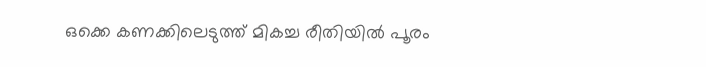ഒക്കെ കണക്കിലെടുത്ത് മികച്ച രീതിയിൽ പൂരം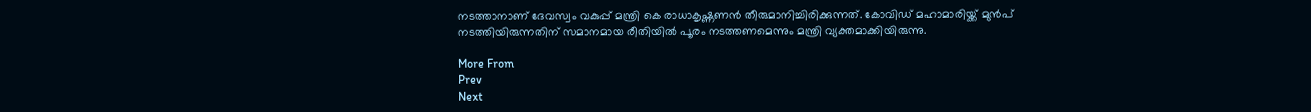നടത്താനാണ് ദേവസ്വം വകുപ്പ് മന്ത്രി കെ രാധാകൃഷ്ണണൻ തീരുമാനിച്ചിരിക്കുന്നത്. കോവിഡ് മഹാമാരിയ്ക്ക് മുൻപ് നടത്തിയിരുന്നതിന് സമാനമായ രീതിയിൽ പൂരം നടത്തണമെന്നും മന്ത്രി വ്യക്തമാക്കിയിരുന്നു.

More From
Prev
Next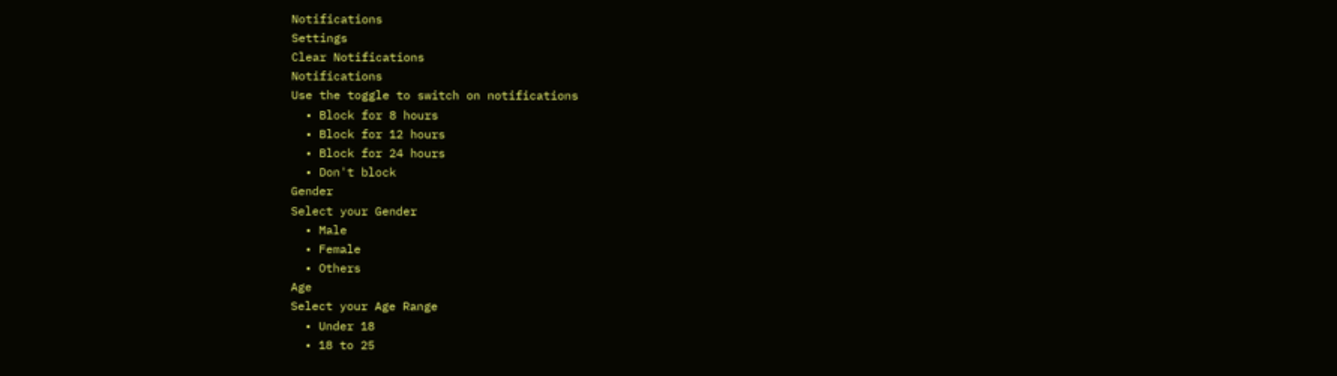Notifications
Settings
Clear Notifications
Notifications
Use the toggle to switch on notifications
  • Block for 8 hours
  • Block for 12 hours
  • Block for 24 hours
  • Don't block
Gender
Select your Gender
  • Male
  • Female
  • Others
Age
Select your Age Range
  • Under 18
  • 18 to 25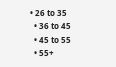• 26 to 35
  • 36 to 45
  • 45 to 55
  • 55+